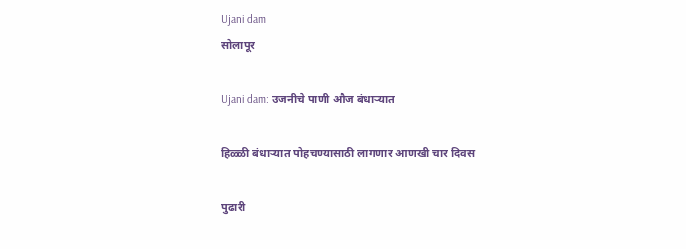Ujani dam
सोलापूर

Ujani dam: उजनीचे पाणी औज बंधाऱ्यात

हिळ्ळी बंधाऱ्यात पोहचण्यासाठी लागणार आणखी चार दिवस

पुढारी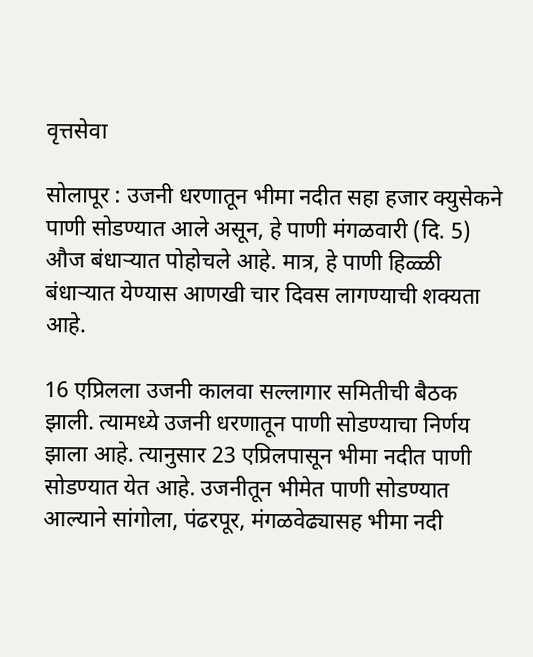वृत्तसेवा

सोलापूर : उजनी धरणातून भीमा नदीत सहा हजार क्युसेकने पाणी सोडण्यात आले असून, हे पाणी मंगळवारी (दि. 5) औज बंधाऱ्यात पोहोचले आहे. मात्र, हे पाणी हिळ्ळी बंधाऱ्यात येण्यास आणखी चार दिवस लागण्याची शक्यता आहे.

16 एप्रिलला उजनी कालवा सल्लागार समितीची बैठक झाली. त्यामध्ये उजनी धरणातून पाणी सोडण्याचा निर्णय झाला आहे. त्यानुसार 23 एप्रिलपासून भीमा नदीत पाणी सोडण्यात येत आहे. उजनीतून भीमेत पाणी सोडण्यात आल्याने सांगोला, पंढरपूर, मंगळवेढ्यासह भीमा नदी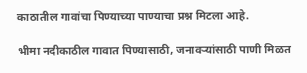काठातील गावांचा पिण्याच्या पाण्याचा प्रश्न मिटला आहे.

भीमा नदीकाठील गावात पिण्यासाठी, जनावऱ्यांसाठी पाणी मिळत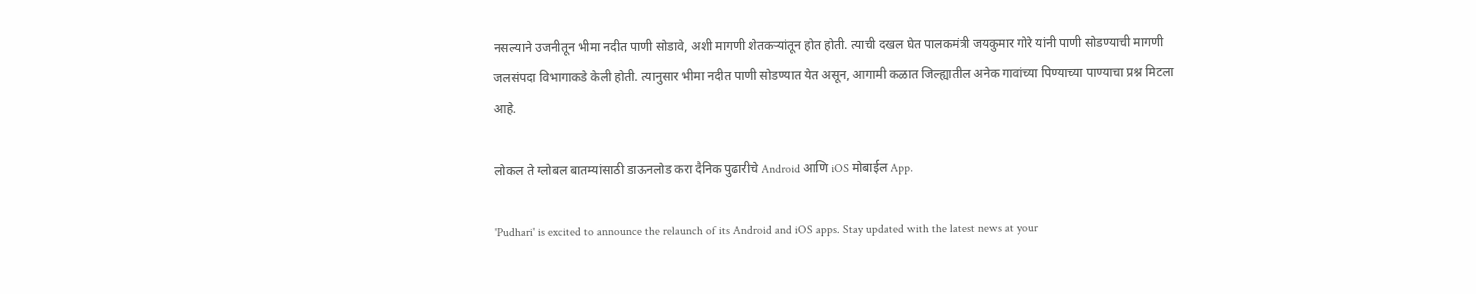नसल्याने उजनीतून भीमा नदीत पाणी सोडावे, अशी मागणी शेतकऱ्यांतून होत होती. त्याची दखल घेत पालकमंत्री जयकुमार गोरे यांनी पाणी सोडण्याची मागणी जलसंपदा विभागाकडे केली होती. त्यानुसार भीमा नदीत पाणी सोडण्यात येत असून, आगामी कळात जिल्ह्यातील अनेक गावांच्या पिण्याच्या पाण्याचा प्रश्न मिटला आहे.

लोकल ते ग्लोबल बातम्यांसाठी डाऊनलोड करा दैनिक पुढारीचे Android आणि iOS मोबाईल App.

'Pudhari' is excited to announce the relaunch of its Android and iOS apps. Stay updated with the latest news at your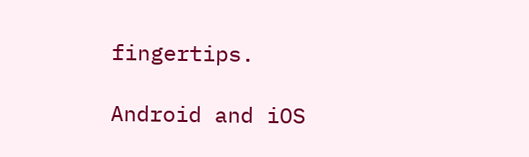fingertips.

Android and iOS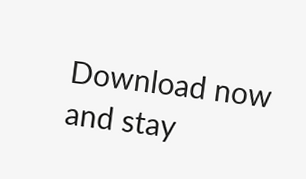Download now and stay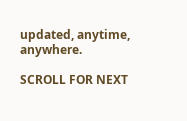updated, anytime, anywhere.

SCROLL FOR NEXT